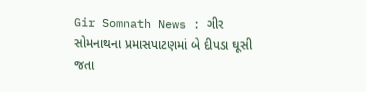Gir Somnath News : ગીર સોમનાથના પ્રમાસપાટણમાં બે દીપડા ઘૂસી જતા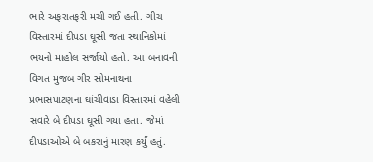ભારે અફરાતફરી મચી ગઈ હતી. ગીચ વિસ્તારમાં દીપડા ઘૂસી જતા સ્થાનિકોમાં ભયનો માહોલ સર્જાયો હતો. આ બનાવની વિગત મુજબ ગીર સોમનાથના પ્રભાસપાટણના ઘાંચીવાડા વિસ્તારમાં વહેલી સવારે બે દીપડા ઘૂસી ગયા હતા. જેમાં દીપડાઓએ બે બકરાનું મારણ કર્યું હતું.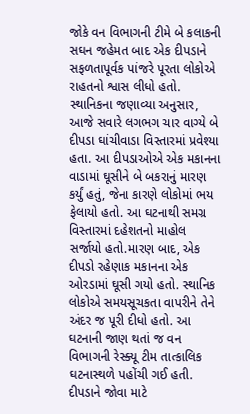જોકે વન વિભાગની ટીમે બે કલાકની સઘન જહેમત બાદ એક દીપડાને સફળતાપૂર્વક પાંજરે પૂરતા લોકોએ રાહતનો શ્વાસ લીધો હતો.
સ્થાનિકના જણાવ્યા અનુસાર, આજે સવારે લગભગ ચાર વાગ્યે બે દીપડા ઘાંચીવાડા વિસ્તારમાં પ્રવેશ્યા હતા. આ દીપડાઓએ એક મકાનના વાડામાં ઘૂસીને બે બકરાનું મારણ કર્યું હતું, જેના કારણે લોકોમાં ભય ફેલાયો હતો. આ ઘટનાથી સમગ્ર વિસ્તારમાં દહેશતનો માહોલ સર્જાયો હતો.મારણ બાદ, એક દીપડો રહેણાક મકાનના એક ઓરડામાં ઘૂસી ગયો હતો. સ્થાનિક લોકોએ સમયસૂચકતા વાપરીને તેને અંદર જ પૂરી દીધો હતો. આ ઘટનાની જાણ થતાં જ વન વિભાગની રેસ્ક્યૂ ટીમ તાત્કાલિક ઘટનાસ્થળે પહોંચી ગઈ હતી.
દીપડાને જોવા માટે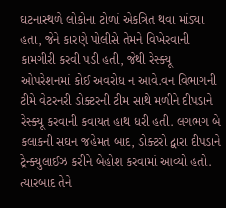ઘટનાસ્થળે લોકોના ટોળાં એકત્રિત થવા માંડ્યા હતા, જેને કારણે પોલીસે તેમને વિખેરવાની કામગીરી કરવી પડી હતી, જેથી રેસ્ક્યૂ ઓપરેશનમાં કોઈ અવરોધ ન આવે.વન વિભાગની ટીમે વેટરનરી ડોક્ટરની ટીમ સાથે મળીને દીપડાને રેસ્ક્યૂ કરવાની કવાયત હાથ ધરી હતી. લગભગ બે કલાકની સઘન જહેમત બાદ, ડોક્ટરો દ્વારા દીપડાને ટ્રેન્ક્યુલાઈઝ કરીને બેહોશ કરવામાં આવ્યો હતો.
ત્યારબાદ તેને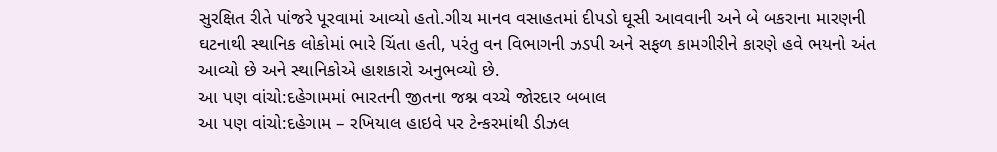સુરક્ષિત રીતે પાંજરે પૂરવામાં આવ્યો હતો.ગીચ માનવ વસાહતમાં દીપડો ઘૂસી આવવાની અને બે બકરાના મારણની ઘટનાથી સ્થાનિક લોકોમાં ભારે ચિંતા હતી, પરંતુ વન વિભાગની ઝડપી અને સફળ કામગીરીને કારણે હવે ભયનો અંત આવ્યો છે અને સ્થાનિકોએ હાશકારો અનુભવ્યો છે.
આ પણ વાંચો:દહેગામમાં ભારતની જીતના જશ્ન વચ્ચે જોરદાર બબાલ
આ પણ વાંચો:દહેગામ – રખિયાલ હાઇવે પર ટેન્કરમાંથી ડીઝલ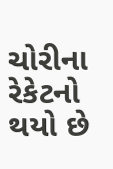ચોરીના રેકેટનો થયો છે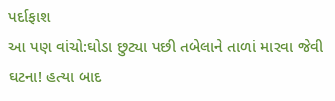પર્દાફાશ
આ પણ વાંચો:ઘોડા છુટ્યા પછી તબેલાને તાળાં મારવા જેવી ઘટના! હત્યા બાદ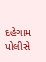દહેગામ પોલીસે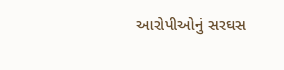આરોપીઓનું સરઘસ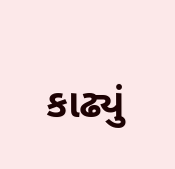કાઢ્યું